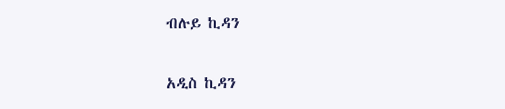ብሉይ ኪዳን

አዲስ ኪዳን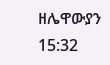ዘሌዋውያን 15:32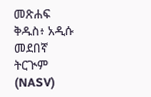መጽሐፍ ቅዱስ፥ አዲሱ መደበኛ ትርጒም (NASV)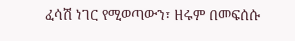ፈሳሽ ነገር የሚወጣውን፣ ዘሩም በመፍሰሱ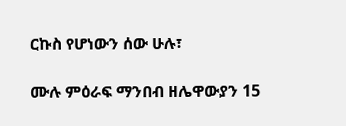ርኩስ የሆነውን ሰው ሁሉ፣

ሙሉ ምዕራፍ ማንበብ ዘሌዋውያን 15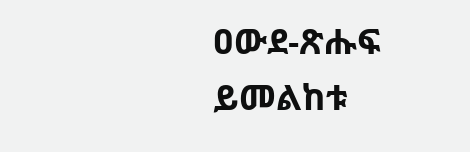ዐውደ-ጽሑፍ ይመልከቱ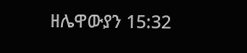ዘሌዋውያን 15:32